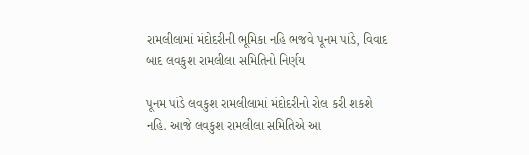રામલીલામાં મંદોદરીની ભૂમિકા નહિ ભજવે પૂનમ પાંડે, વિવાદ બાદ લવકુશ રામલીલા સમિતિનો નિર્ણય

પૂનમ પાંડે લવકુશ રામલીલામાં મંદોદરીનો રોલ કરી શકશે નહિ. આજે લવકુશ રામલીલા સમિતિએ આ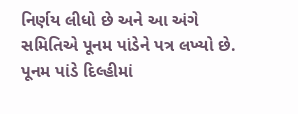નિર્ણય લીધો છે અને આ અંગે સમિતિએ પૂનમ પાંડેને પત્ર લખ્યો છે. પૂનમ પાંડે દિલ્હીમાં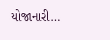યોજાનારી…